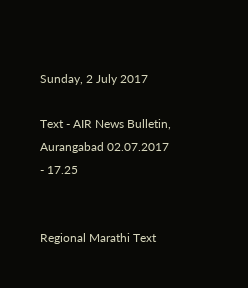Sunday, 2 July 2017

Text - AIR News Bulletin, Aurangabad 02.07.2017 - 17.25


Regional Marathi Text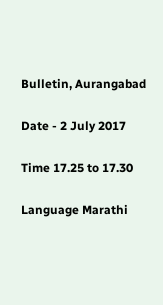Bulletin, Aurangabad

Date - 2 July 2017

Time 17.25 to 17.30

Language Marathi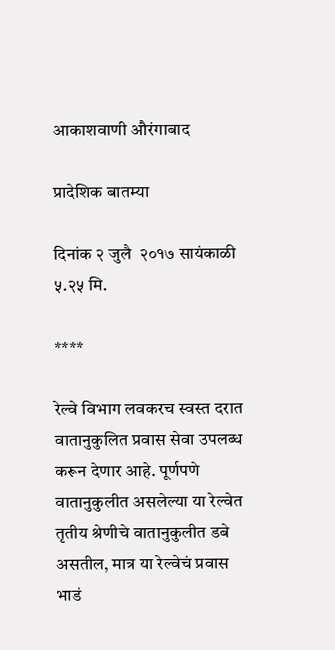आकाशवाणी औरंगाबाद

प्रादेशिक बातम्या

दिनांक २ जुलै  २०१७ सायंकाळी ५.२५ मि.

****

रेल्वे विभाग लवकरच स्वस्त दरात वातानुकुलित प्रवास सेवा उपलब्ध करून देणार आहे. पूर्णपणे वातानुकुलीत असलेल्या या रेल्वेत तृतीय श्रेणीचे वातानुकुलीत डबे असतील, मात्र या रेल्वेचं प्रवास भाडं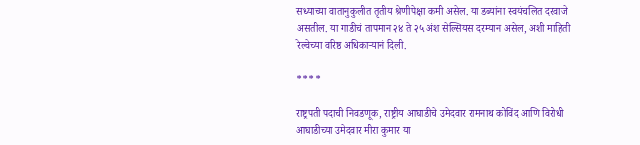सध्याच्या वातानुकुलीत तृतीय श्रेणीपेक्षा कमी असेल. या डब्यांना स्वयंचलित दरवाजे असतील. या गाडीचं तापमान २४ ते २५ अंश सेल्सियस दरम्यान असेल, अशी माहिती रेल्वेच्या वरिष्ठ अधिकाऱ्यानं दिली.

****

राष्ट्रपती पदाची निवडणूक, राष्ट्रीय आघाडीचे उमेदवार रामनाथ कोविंद आणि विरोधी आघाडीच्या उमेदवार मीरा कुमार या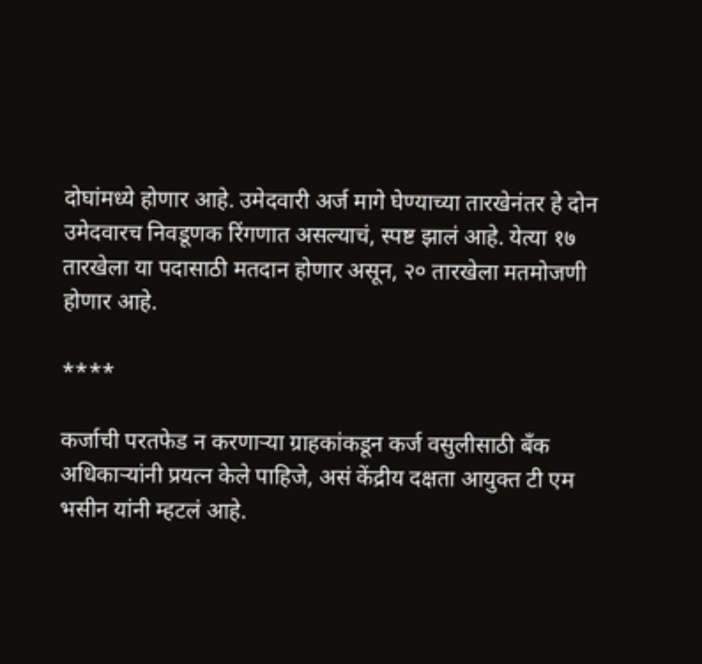दोघांमध्ये होणार आहे. उमेदवारी अर्ज मागे घेण्याच्या तारखेनंतर हे दोन उमेदवारच निवडूणक रिंगणात असल्याचं, स्पष्ट झालं आहे. येत्या १७ तारखेला या पदासाठी मतदान होणार असून, २० तारखेला मतमोजणी होणार आहे.

****

कर्जाची परतफेड न करणाऱ्या ग्राहकांकडून कर्ज वसुलीसाठी बँक अधिकाऱ्यांनी प्रयत्न केले पाहिजे, असं केंद्रीय दक्षता आयुक्त टी एम भसीन यांनी म्हटलं आहे.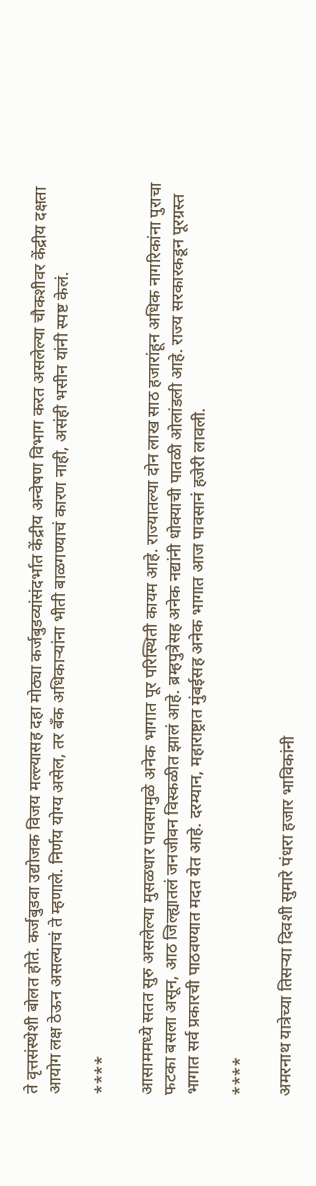ते वृत्तसंस्थेशी बोलत होते. कर्जबुडवा उद्योजक विजय मल्ल्यासह दहा मोठ्या कर्जबुडव्यांसंदर्भात केंद्रीय अन्वेषण विभाग करत असलेल्या चौकशीवर केंद्रीय दक्षता आयोग लक्ष ठेऊन असल्याचं ते म्हणाले. निर्णय योग्य असेल, तर बँक अधिकाऱ्यांना भीती बाळगण्याचं कारण नाही, असंही भसीन यांनी स्पष्ट केलं.

****

आसाममध्ये सतत सुरु असलेल्या मुसळधार पावसामुळे अनेक भागात पूर परिस्थिती कायम आहे. राज्यातल्या दोन लाख साठ हजारांहून अधिक नागरिकांना पुराचा फटका बसला असून, आठ जिल्ह्यातलं जनजीवन विस्कळीत झालं आहे. ब्रम्हपुत्रेसह अनेक नद्यांनी धोक्याची पातळी ओलांडली आहे. राज्य सरकारकडून पूरग्रस्त भागात सर्व प्रकारची पाठवण्यात मदत येत आहे. दरम्यान, महाराष्ट्रात मुंबईसह अनेक भागात आज पावसानं हजेरी लावली.

****

अमरनाथ यात्रेच्या तिसऱ्या दिवशी सुमारे पंधरा हजार भाविकांनी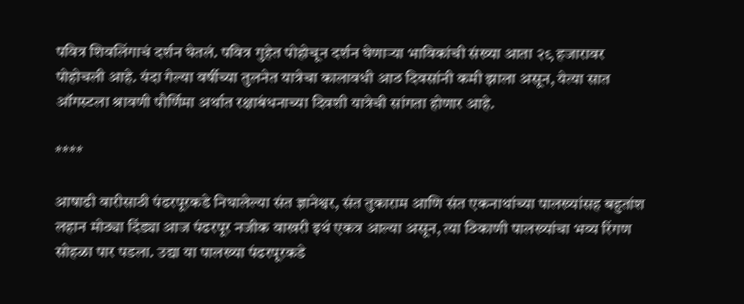पवित्र शिवलिंगाचं दर्शन घेतलं. पवित्र गुहेत पोहोचून दर्शन घेणाऱ्या भाविकांची संख्या आता २९ हजारावर पोहोचली आहे. यंदा गेल्या वर्षीच्या तुलनेत यात्रेचा कालावधी आठ दिवसांनी कमी झाला असून, येत्या सात ऑगस्टला श्रावणी पौर्णिमा अर्थात रक्षाबंधनाच्या दिवशी यात्रेची सांगता होणार आहे.

****

आषाढी वारीसाठी पंढरपूरकडे निघालेल्या संत ज्ञानेश्वर, संत तुकाराम आणि संत एकनाथांच्या पालख्यांसह बहुतांश लहान मोठ्या दिंड्या आज पंढरपूर नजीक वाखरी इथं एकत्र आल्या असून, त्या ठिकाणी पालख्यांचा भव्य रिंगण सोहळा पार पडला. उद्या या पालख्या पंढरपूरकडे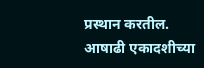प्रस्थान करतील.
आषाढी एकादशीच्या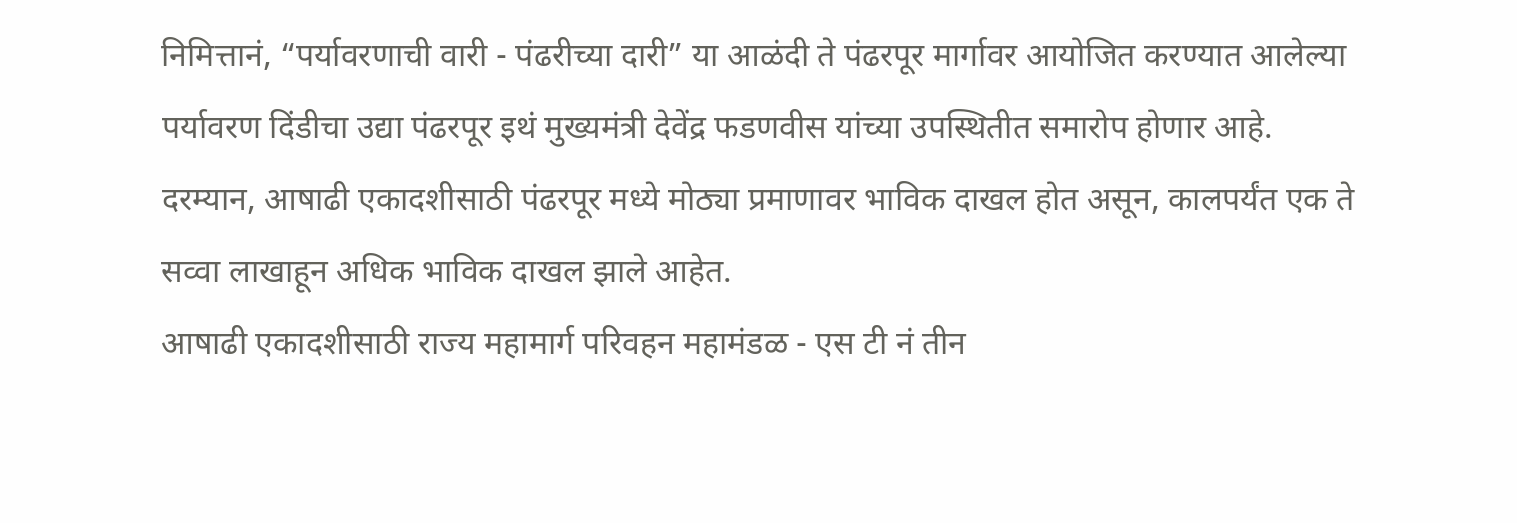निमित्तानं, “पर्यावरणाची वारी - पंढरीच्या दारी” या आळंदी ते पंढरपूर मार्गावर आयोजित करण्यात आलेल्या पर्यावरण दिंडीचा उद्या पंढरपूर इथं मुख्यमंत्री देवेंद्र फडणवीस यांच्या उपस्थितीत समारोप होणार आहे.
दरम्यान, आषाढी एकादशीसाठी पंढरपूर मध्ये मोठ्या प्रमाणावर भाविक दाखल होत असून, कालपर्यंत एक ते सव्वा लाखाहून अधिक भाविक दाखल झाले आहेत.
आषाढी एकादशीसाठी राज्य महामार्ग परिवहन महामंडळ - एस टी नं तीन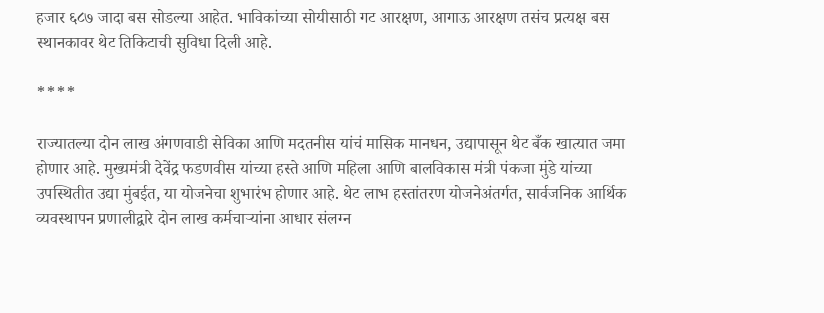हजार ६८७ जादा बस सोडल्या आहेत. भाविकांच्या सोयीसाठी गट आरक्षण, आगाऊ आरक्षण तसंच प्रत्यक्ष बस स्थानकावर थेट तिकिटाची सुविधा दिली आहे.

****

राज्यातल्या दोन लाख अंगणवाडी सेविका आणि मदतनीस यांचं मासिक मानधन, उद्यापासून थेट बँक खात्यात जमा होणार आहे. मुख्यमंत्री देवेंद्र फडणवीस यांच्या हस्ते आणि महिला आणि बालविकास मंत्री पंकजा मुंडे यांच्या उपस्थितीत उद्या मुंबईत, या योजनेचा शुभारंभ होणार आहे. थेट लाभ हस्तांतरण योजनेअंतर्गत, सार्वजनिक आर्थिक व्यवस्थापन प्रणालीद्वारे दोन लाख कर्मचाऱ्यांना आधार संलग्न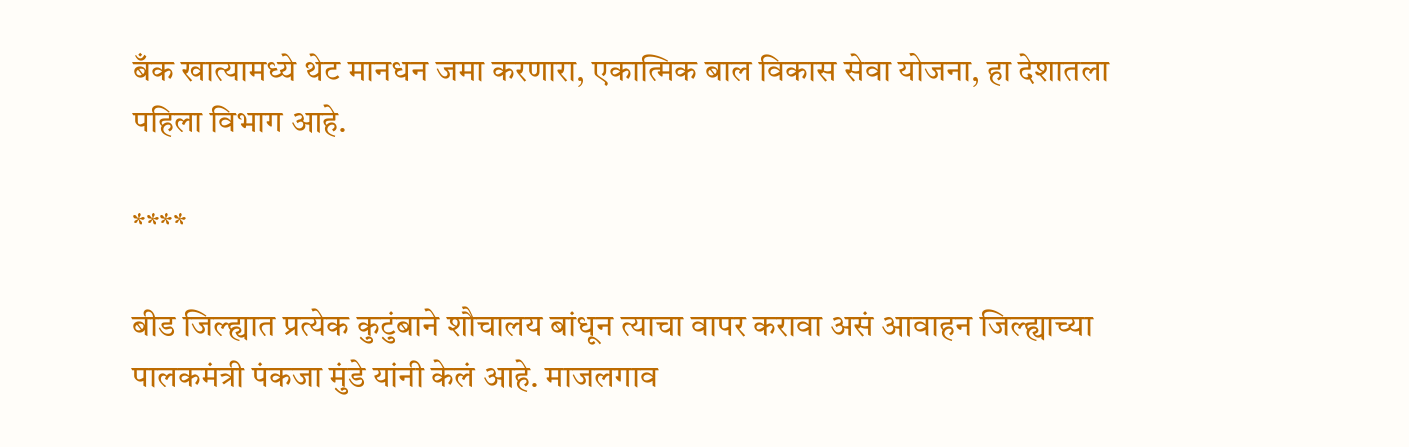बँक खात्यामध्ये थेट मानधन जमा करणारा, एकात्मिक बाल विकास सेवा योजना, हा देशातला पहिला विभाग आहे.

****

बीड जिल्ह्यात प्रत्येक कुटुंबाने शौचालय बांधून त्याचा वापर करावा असं आवाहन जिल्ह्याच्या पालकमंत्री पंकजा मुंडे यांनी केलं आहे. माजलगाव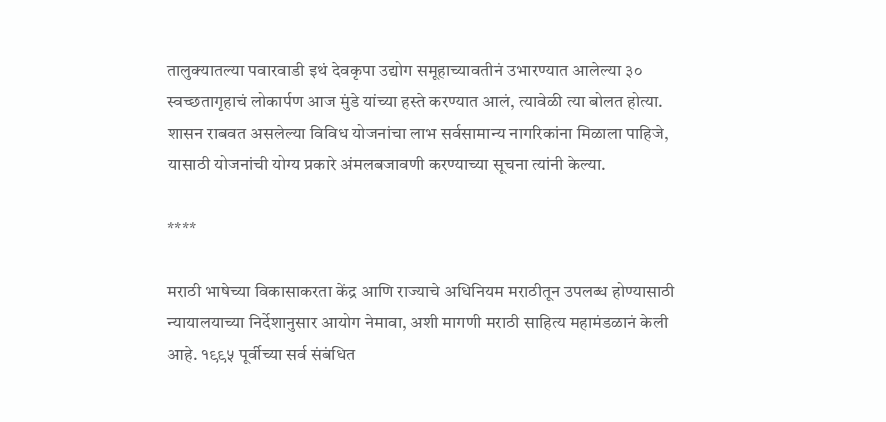तालुक्यातल्या पवारवाडी इथं देवकृपा उद्योग समूहाच्यावतीनं उभारण्यात आलेल्या ३० स्वच्छतागृहाचं लोकार्पण आज मुंडे यांच्या हस्ते करण्यात आलं, त्यावेळी त्या बोलत होत्या. शासन राबवत असलेल्या विविध योजनांचा लाभ सर्वसामान्य नागरिकांना मिळाला पाहिजे, यासाठी योजनांची योग्य प्रकारे अंमलबजावणी करण्याच्या सूचना त्यांनी केल्या.

****

मराठी भाषेच्या विकासाकरता केंद्र आणि राज्याचे अधिनियम मराठीतून उपलब्ध होण्यासाठी न्यायालयाच्या निर्देशानुसार आयोग नेमावा, अशी मागणी मराठी साहित्य महामंडळानं केली आहे. १९९५ पूर्वीच्या सर्व संबंधित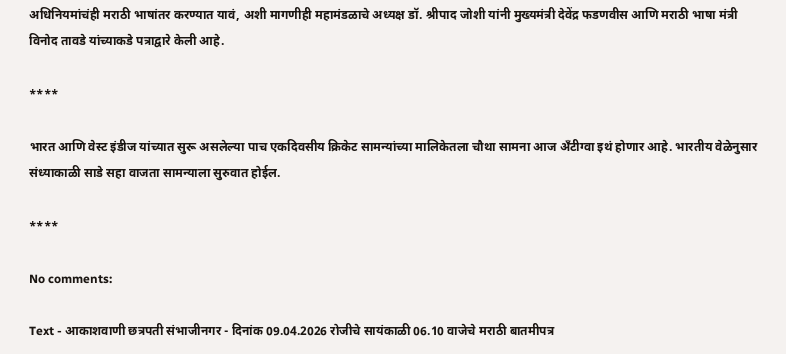अधिनियमांचंही मराठी भाषांतर करण्यात यावं, अशी मागणीही महामंडळाचे अध्यक्ष डॉ. श्रीपाद जोशी यांनी मुख्यमंत्री देवेंद्र फडणवीस आणि मराठी भाषा मंत्री विनोद तावडे यांच्याकडे पत्राद्वारे केली आहे.

****

भारत आणि वेस्ट इंडीज यांच्यात सुरू असलेल्या पाच एकदिवसीय क्रिकेट सामन्यांच्या मालिकेतला चौथा सामना आज अँटीग्वा इथं होणार आहे. भारतीय वेळेनुसार संध्याकाळी साडे सहा वाजता सामन्याला सुरुवात होईल.

****

No comments:

Text - आकाशवाणी छत्रपती संभाजीनगर - दिनांक 09.04.2026 रोजीचे सायंकाळी 06.10 वाजेचे मराठी बातमीपत्र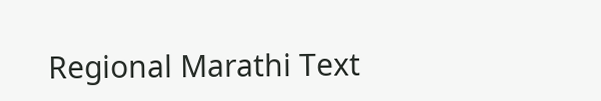Regional Marathi Text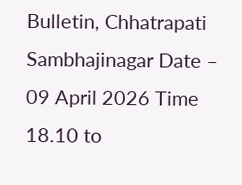Bulletin, Chhatrapati Sambhajinagar Date – 09 April 2026 Time 18.10 to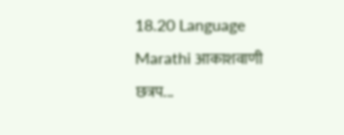18.20 Language Marathi आकाशवाणी छत्रप...